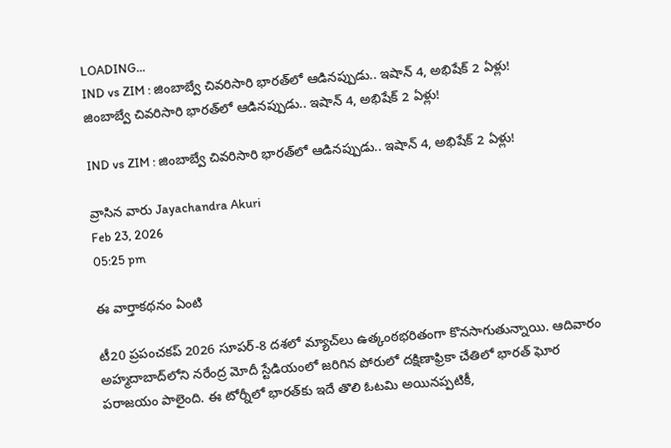LOADING...
IND vs ZIM : జింబాబ్వే చివరిసారి భారత్‌లో ఆడినప్పుడు.. ఇషాన్ 4, అభిషేక్ 2 ఏళ్లు!
జింబాబ్వే చివరిసారి భారత్‌లో ఆడినప్పుడు.. ఇషాన్ 4, అభిషేక్ 2 ఏళ్లు!

IND vs ZIM : జింబాబ్వే చివరిసారి భారత్‌లో ఆడినప్పుడు.. ఇషాన్ 4, అభిషేక్ 2 ఏళ్లు!

వ్రాసిన వారు Jayachandra Akuri
Feb 23, 2026
05:25 pm

ఈ వార్తాకథనం ఏంటి

టీ20 ప్రపంచకప్ 2026 సూపర్-8 దశలో మ్యాచ్‌లు ఉత్కంఠభరితంగా కొనసాగుతున్నాయి. ఆదివారం అహ్మదాబాద్‌లోని నరేంద్ర మోదీ స్టేడియంలో జరిగిన పోరులో దక్షిణాఫ్రికా చేతిలో భారత్ ఘోర పరాజయం పాలైంది. ఈ టోర్నీలో భారత్‌కు ఇదే తొలి ఓటమి అయినప్పటికీ,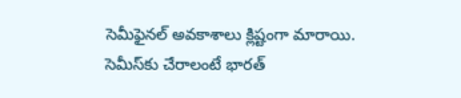సెమీఫైనల్ అవకాశాలు క్లిష్టంగా మారాయి. సెమీస్‌కు చేరాలంటే భారత్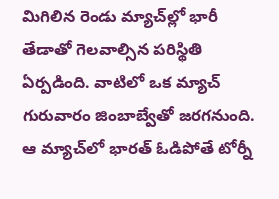మిగిలిన రెండు మ్యాచ్‌ల్లో భారీ తేడాతో గెలవాల్సిన పరిస్థితి ఏర్పడింది. వాటిలో ఒక మ్యాచ్ గురువారం జింబాబ్వేతో జరగనుంది. ఆ మ్యాచ్‌లో భారత్ ఓడిపోతే టోర్నీ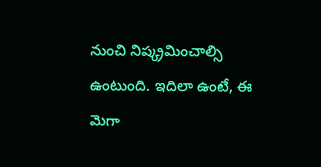నుంచి నిష్క్రమించాల్సి ఉంటుంది. ఇదిలా ఉంటే, ఈ మెగా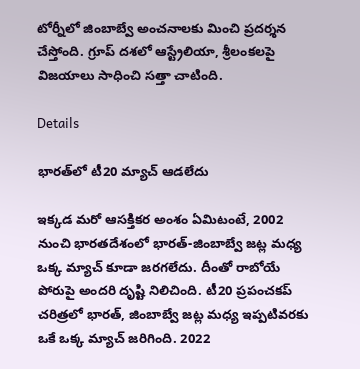టోర్నీలో జింబాబ్వే అంచనాలకు మించి ప్రదర్శన చేస్తోంది. గ్రూప్ దశలో ఆస్ట్రేలియా, శ్రీలంకలపై విజయాలు సాధించి సత్తా చాటింది.

Details

భారత్‌లో టీ20 మ్యాచ్ ఆడలేదు

ఇక్కడ మరో ఆసక్తికర అంశం ఏమిటంటే, 2002 నుంచి భారతదేశంలో భారత్-జింబాబ్వే జట్ల మధ్య ఒక్క మ్యాచ్ కూడా జరగలేదు. దీంతో రాబోయే పోరుపై అందరి దృష్టి నిలిచింది. టీ20 ప్రపంచకప్ చరిత్రలో భారత్, జింబాబ్వే జట్ల మధ్య ఇప్పటివరకు ఒకే ఒక్క మ్యాచ్ జరిగింది. 2022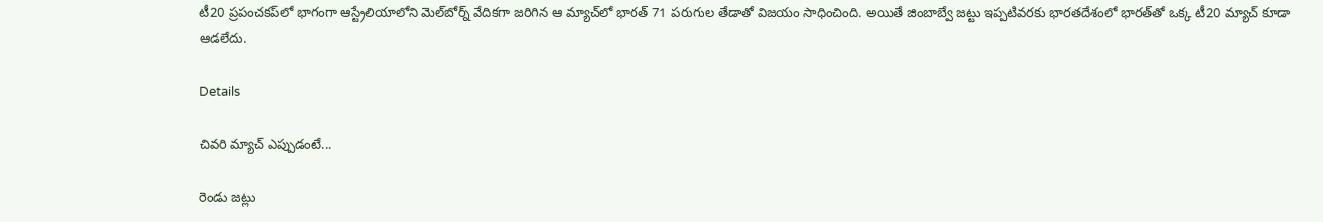టీ20 ప్రపంచకప్‌లో భాగంగా ఆస్ట్రేలియాలోని మెల్‌బోర్న్ వేదికగా జరిగిన ఆ మ్యాచ్‌లో భారత్ 71 పరుగుల తేడాతో విజయం సాధించింది. అయితే జింబాబ్వే జట్టు ఇప్పటివరకు భారతదేశంలో భారత్‌తో ఒక్క టీ20 మ్యాచ్ కూడా ఆడలేదు.

Details

చివరి మ్యాచ్ ఎప్పుడంటే...

రెండు జట్లు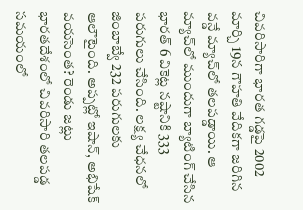చివరిసారిగా భారత గడ్డపై 2002 మార్చి 19న గౌహతి వేదికగా జరిగిన వన్డే మ్యాచ్‌లో తలపడ్డాయి. ఆ మ్యాచ్‌లో ముందుగా బ్యాటింగ్ చేసిన భారత్ 6 వికెట్ల నష్టానికి 333 పరుగులు చేసింది. లక్ష్య చేధనలో జింబాబ్వే 232 పరుగులకు ఆలౌటైంది. అప్పట్లో ఇషాన్, అభిషేక్ వయసెంత? రెండు జట్లు భారతదేశంలో చివరిసారి తలపడ్డ సమయంలో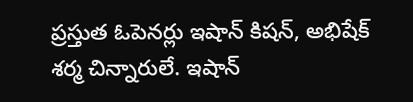ప్రస్తుత ఓపెనర్లు ఇషాన్ కిషన్, అభిషేక్ శర్మ చిన్నారులే. ఇషాన్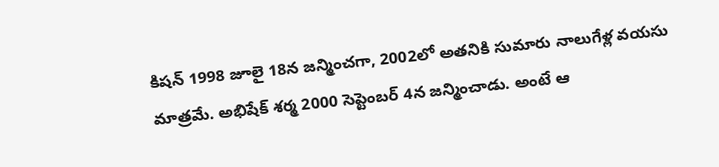కిషన్ 1998 జూలై 18న జన్మించగా, 2002లో అతనికి సుమారు నాలుగేళ్ల వయసు మాత్రమే. అభిషేక్ శర్మ 2000 సెప్టెంబర్ 4న జన్మించాడు. అంటే ఆ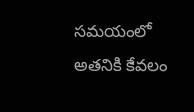సమయంలో అతనికి కేవలం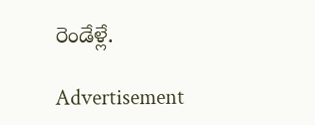రెండేళ్లే.

Advertisement